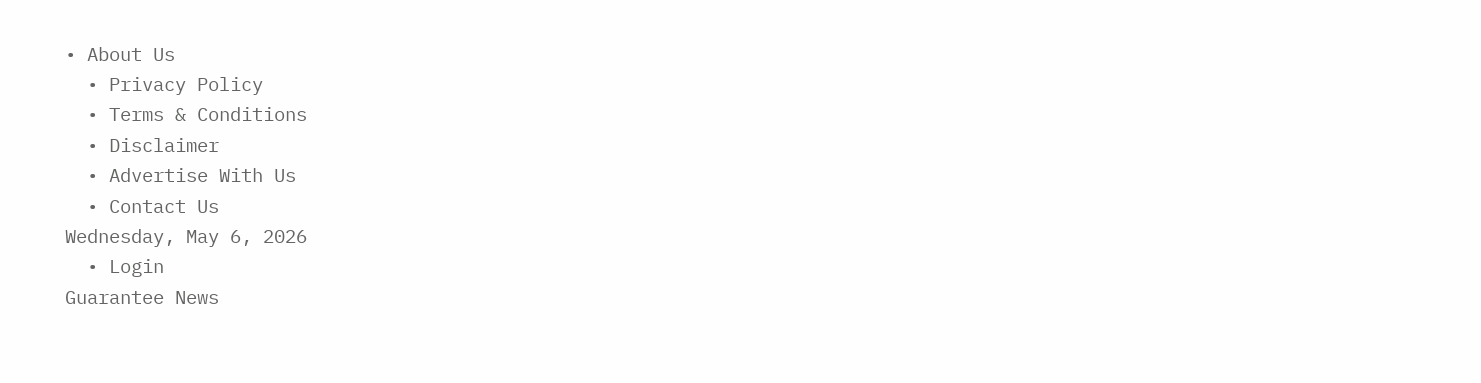• About Us
  • Privacy Policy
  • Terms & Conditions
  • Disclaimer
  • Advertise With Us
  • Contact Us
Wednesday, May 6, 2026
  • Login
Guarantee News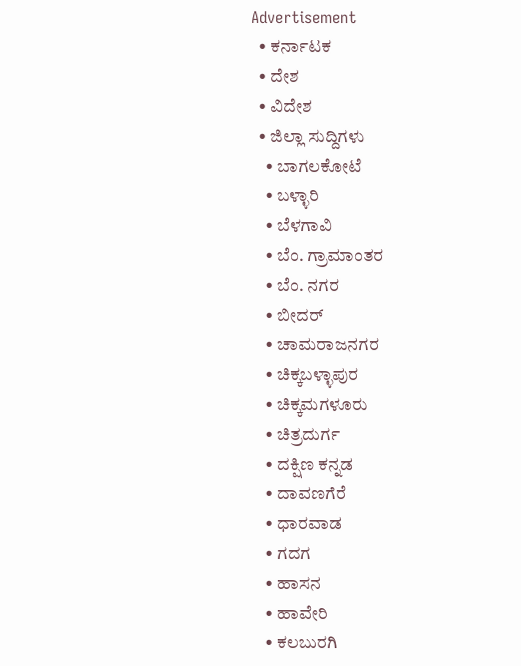Advertisement
  • ಕರ್ನಾಟಕ
  • ದೇಶ
  • ವಿದೇಶ
  • ಜಿಲ್ಲಾ ಸುದ್ದಿಗಳು
    • ಬಾಗಲಕೋಟೆ
    • ಬಳ್ಳಾರಿ
    • ಬೆಳಗಾವಿ
    • ಬೆಂ. ಗ್ರಾಮಾಂತರ
    • ಬೆಂ. ನಗರ
    • ಬೀದರ್
    • ಚಾಮರಾಜನಗರ
    • ಚಿಕ್ಕಬಳ್ಳಾಪುರ
    • ಚಿಕ್ಕಮಗಳೂರು
    • ಚಿತ್ರದುರ್ಗ
    • ದಕ್ಷಿಣ ಕನ್ನಡ
    • ದಾವಣಗೆರೆ
    • ಧಾರವಾಡ
    • ಗದಗ
    • ಹಾಸನ
    • ಹಾವೇರಿ
    • ಕಲಬುರಗಿ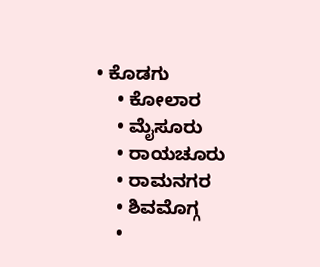• ಕೊಡಗು
    • ಕೋಲಾರ
    • ಮೈಸೂರು
    • ರಾಯಚೂರು
    • ರಾಮನಗರ
    • ಶಿವಮೊಗ್ಗ
    •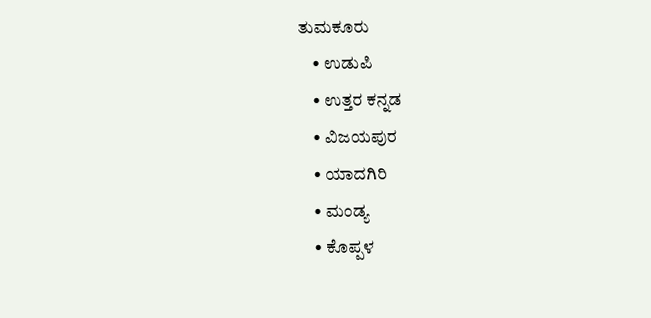ತುಮಕೂರು
    • ಉಡುಪಿ
    • ಉತ್ತರ ಕನ್ನಡ
    • ವಿಜಯಪುರ
    • ಯಾದಗಿರಿ
    • ಮಂಡ್ಯ
    • ಕೊಪ್ಪಳ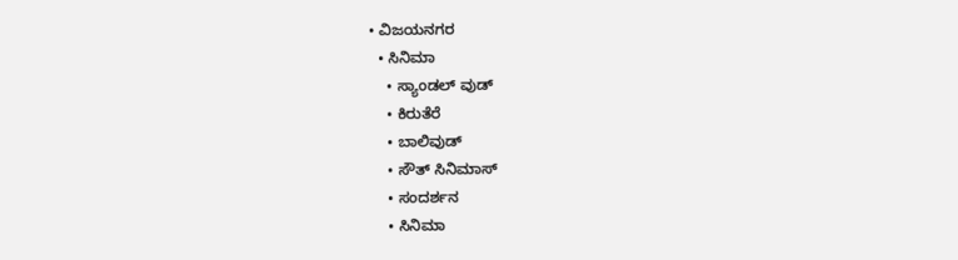• ವಿಜಯನಗರ
  • ಸಿನಿಮಾ
    • ಸ್ಯಾಂಡಲ್ ವುಡ್
    • ಕಿರುತೆರೆ
    • ಬಾಲಿವುಡ್
    • ಸೌತ್ ಸಿನಿಮಾಸ್
    • ಸಂದರ್ಶನ
    • ಸಿನಿಮಾ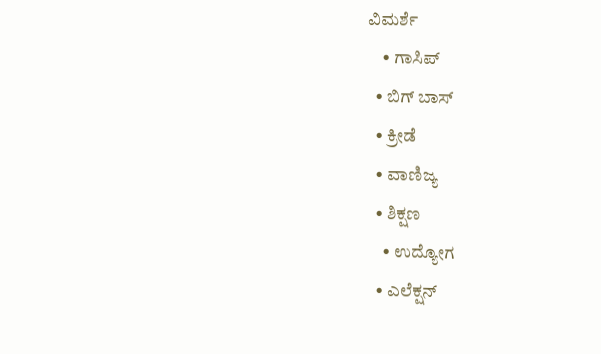ವಿಮರ್ಶೆ
    • ಗಾಸಿಪ್
  • ಬಿಗ್ ಬಾಸ್
  • ಕ್ರೀಡೆ
  • ವಾಣಿಜ್ಯ
  • ಶಿಕ್ಷಣ
    • ಉದ್ಯೋಗ
  • ಎಲೆಕ್ಷನ್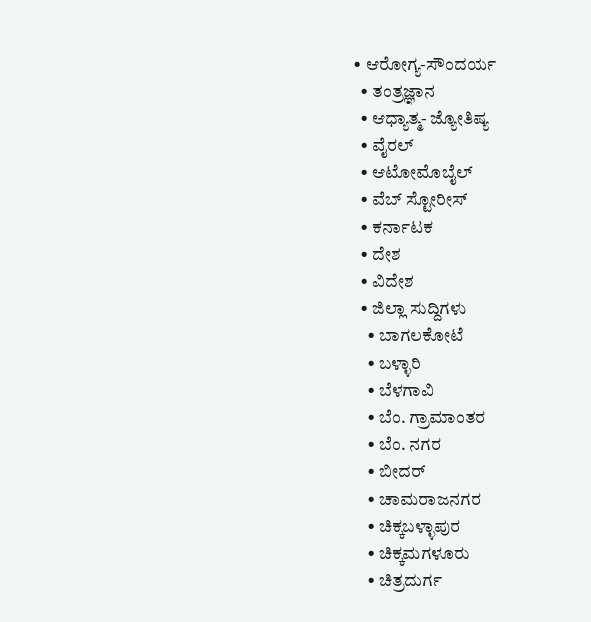• ಆರೋಗ್ಯ-ಸೌಂದರ್ಯ
  • ತಂತ್ರಜ್ಞಾನ
  • ಆಧ್ಯಾತ್ಮ- ಜ್ಯೋತಿಷ್ಯ
  • ವೈರಲ್
  • ಆಟೋಮೊಬೈಲ್
  • ವೆಬ್ ಸ್ಟೋರೀಸ್
  • ಕರ್ನಾಟಕ
  • ದೇಶ
  • ವಿದೇಶ
  • ಜಿಲ್ಲಾ ಸುದ್ದಿಗಳು
    • ಬಾಗಲಕೋಟೆ
    • ಬಳ್ಳಾರಿ
    • ಬೆಳಗಾವಿ
    • ಬೆಂ. ಗ್ರಾಮಾಂತರ
    • ಬೆಂ. ನಗರ
    • ಬೀದರ್
    • ಚಾಮರಾಜನಗರ
    • ಚಿಕ್ಕಬಳ್ಳಾಪುರ
    • ಚಿಕ್ಕಮಗಳೂರು
    • ಚಿತ್ರದುರ್ಗ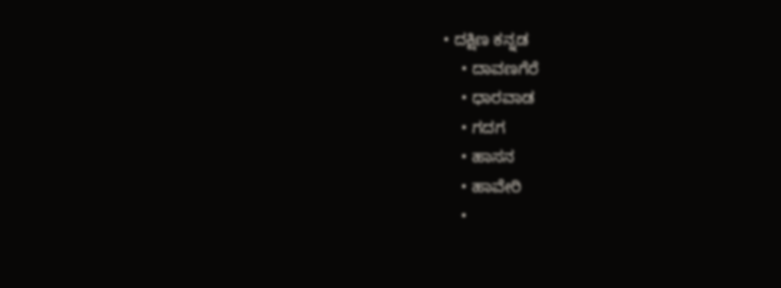• ದಕ್ಷಿಣ ಕನ್ನಡ
    • ದಾವಣಗೆರೆ
    • ಧಾರವಾಡ
    • ಗದಗ
    • ಹಾಸನ
    • ಹಾವೇರಿ
    •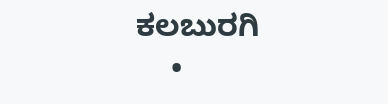ಕಲಬುರಗಿ
    •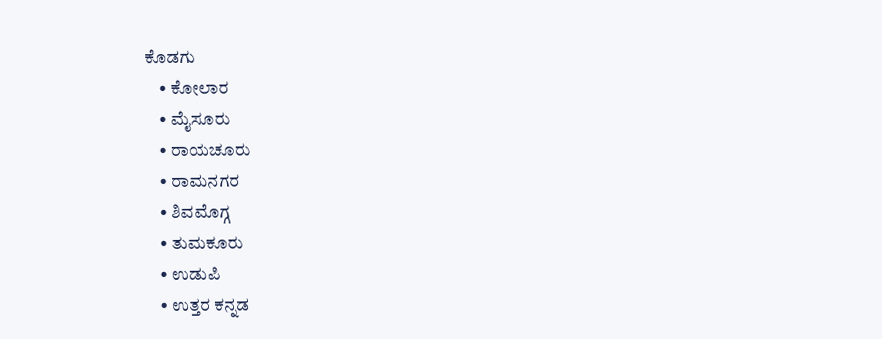ಕೊಡಗು
    • ಕೋಲಾರ
    • ಮೈಸೂರು
    • ರಾಯಚೂರು
    • ರಾಮನಗರ
    • ಶಿವಮೊಗ್ಗ
    • ತುಮಕೂರು
    • ಉಡುಪಿ
    • ಉತ್ತರ ಕನ್ನಡ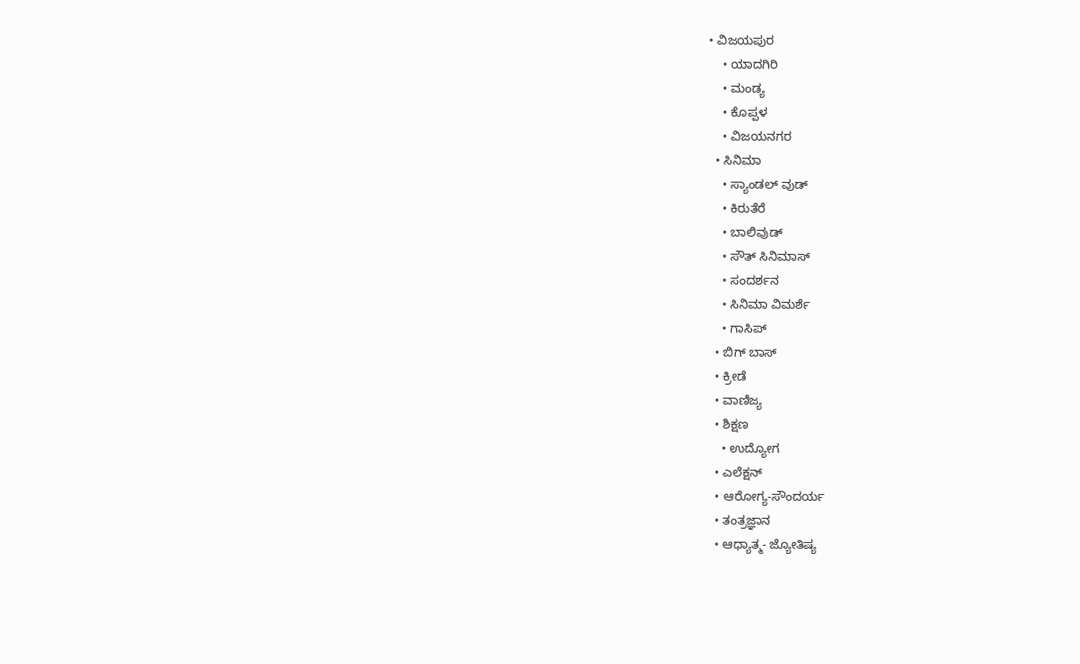• ವಿಜಯಪುರ
    • ಯಾದಗಿರಿ
    • ಮಂಡ್ಯ
    • ಕೊಪ್ಪಳ
    • ವಿಜಯನಗರ
  • ಸಿನಿಮಾ
    • ಸ್ಯಾಂಡಲ್ ವುಡ್
    • ಕಿರುತೆರೆ
    • ಬಾಲಿವುಡ್
    • ಸೌತ್ ಸಿನಿಮಾಸ್
    • ಸಂದರ್ಶನ
    • ಸಿನಿಮಾ ವಿಮರ್ಶೆ
    • ಗಾಸಿಪ್
  • ಬಿಗ್ ಬಾಸ್
  • ಕ್ರೀಡೆ
  • ವಾಣಿಜ್ಯ
  • ಶಿಕ್ಷಣ
    • ಉದ್ಯೋಗ
  • ಎಲೆಕ್ಷನ್
  • ಆರೋಗ್ಯ-ಸೌಂದರ್ಯ
  • ತಂತ್ರಜ್ಞಾನ
  • ಆಧ್ಯಾತ್ಮ- ಜ್ಯೋತಿಷ್ಯ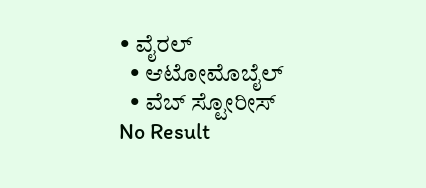• ವೈರಲ್
  • ಆಟೋಮೊಬೈಲ್
  • ವೆಬ್ ಸ್ಟೋರೀಸ್
No Result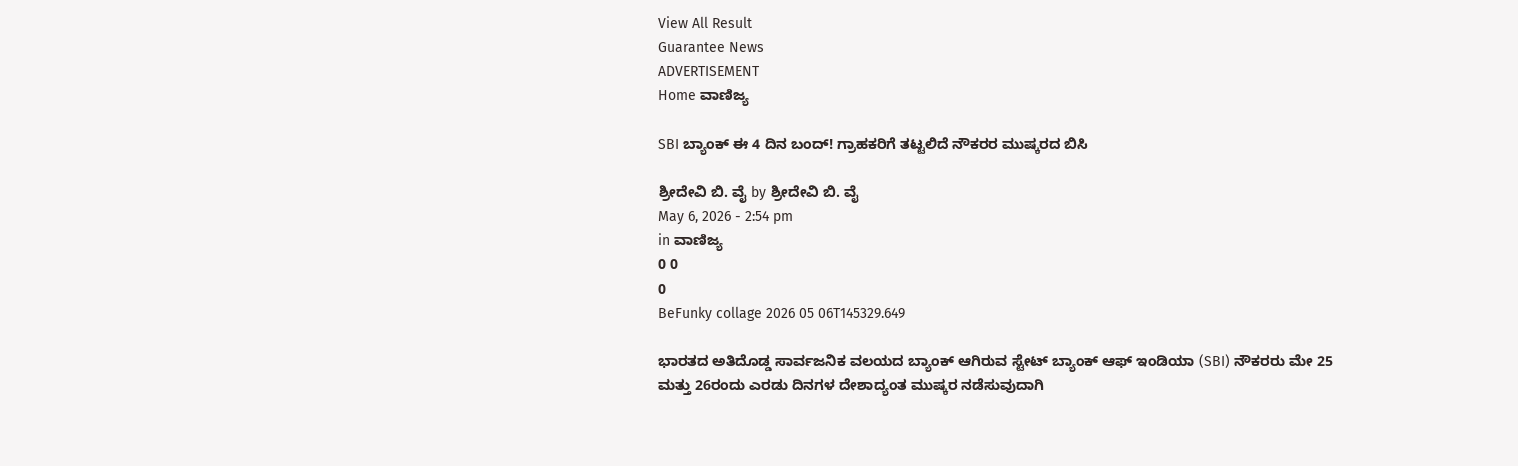View All Result
Guarantee News
ADVERTISEMENT
Home ವಾಣಿಜ್ಯ

SBI ಬ್ಯಾಂಕ್ ಈ 4 ದಿನ ಬಂದ್! ಗ್ರಾಹಕರಿಗೆ ತಟ್ಟಲಿದೆ ನೌಕರರ ಮುಷ್ಕರದ ಬಿಸಿ

ಶ್ರೀದೇವಿ ಬಿ. ವೈ by ಶ್ರೀದೇವಿ ಬಿ. ವೈ
May 6, 2026 - 2:54 pm
in ವಾಣಿಜ್ಯ
0 0
0
BeFunky collage 2026 05 06T145329.649

ಭಾರತದ ಅತಿದೊಡ್ಡ ಸಾರ್ವಜನಿಕ ವಲಯದ ಬ್ಯಾಂಕ್‌ ಆಗಿರುವ ಸ್ಟೇಟ್ ಬ್ಯಾಂಕ್ ಆಫ್ ಇಂಡಿಯಾ (SBI) ನೌಕರರು ಮೇ 25 ಮತ್ತು 26ರಂದು ಎರಡು ದಿನಗಳ ದೇಶಾದ್ಯಂತ ಮುಷ್ಕರ ನಡೆಸುವುದಾಗಿ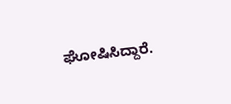ಘೋಷಿಸಿದ್ದಾರೆ.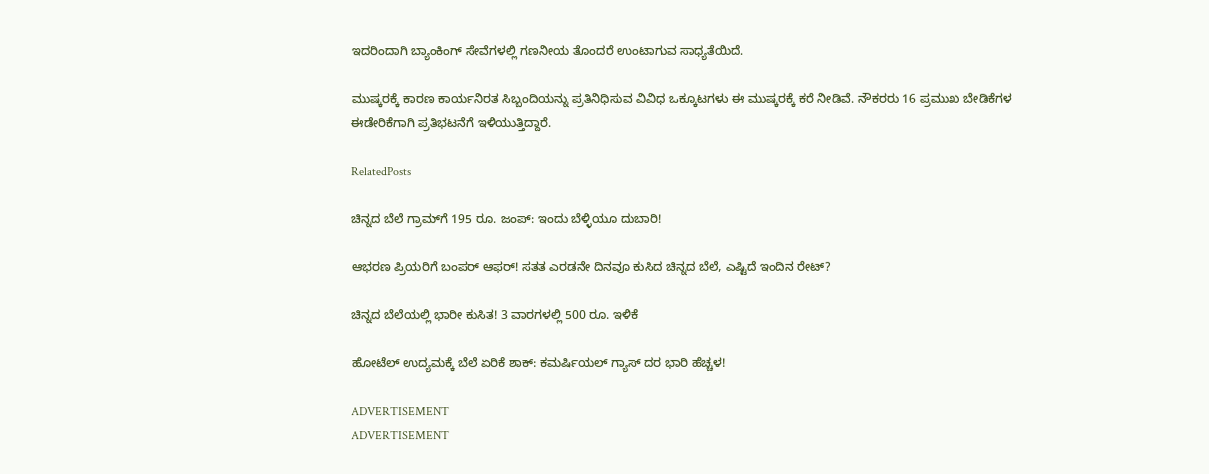ಇದರಿಂದಾಗಿ ಬ್ಯಾಂಕಿಂಗ್ ಸೇವೆಗಳಲ್ಲಿ ಗಣನೀಯ ತೊಂದರೆ ಉಂಟಾಗುವ ಸಾಧ್ಯತೆಯಿದೆ.

ಮುಷ್ಕರಕ್ಕೆ ಕಾರಣ ಕಾರ್ಯನಿರತ ಸಿಬ್ಬಂದಿಯನ್ನು ಪ್ರತಿನಿಧಿಸುವ ವಿವಿಧ ಒಕ್ಕೂಟಗಳು ಈ ಮುಷ್ಕರಕ್ಕೆ ಕರೆ ನೀಡಿವೆ. ನೌಕರರು 16 ಪ್ರಮುಖ ಬೇಡಿಕೆಗಳ ಈಡೇರಿಕೆಗಾಗಿ ಪ್ರತಿಭಟನೆಗೆ ಇಳಿಯುತ್ತಿದ್ದಾರೆ.

RelatedPosts

ಚಿನ್ನದ ಬೆಲೆ ಗ್ರಾಮ್‌ಗೆ 195 ರೂ. ಜಂಪ್: ಇಂದು ಬೆಳ್ಳಿಯೂ ದುಬಾರಿ!

ಆಭರಣ ಪ್ರಿಯರಿಗೆ ಬಂಪರ್ ಆಫರ್! ಸತತ ಎರಡನೇ ದಿನವೂ ಕುಸಿದ ಚಿನ್ನದ ಬೆಲೆ, ಎಷ್ಟಿದೆ ಇಂದಿನ ರೇಟ್?

ಚಿನ್ನದ ಬೆಲೆಯಲ್ಲಿ ಭಾರೀ ಕುಸಿತ! 3 ವಾರಗಳಲ್ಲಿ 500 ರೂ. ಇಳಿಕೆ

ಹೋಟೆಲ್ ಉದ್ಯಮಕ್ಕೆ ಬೆಲೆ ಏರಿಕೆ ಶಾಕ್: ಕಮರ್ಷಿಯಲ್ ಗ್ಯಾಸ್ ದರ ಭಾರಿ ಹೆಚ್ಚಳ!

ADVERTISEMENT
ADVERTISEMENT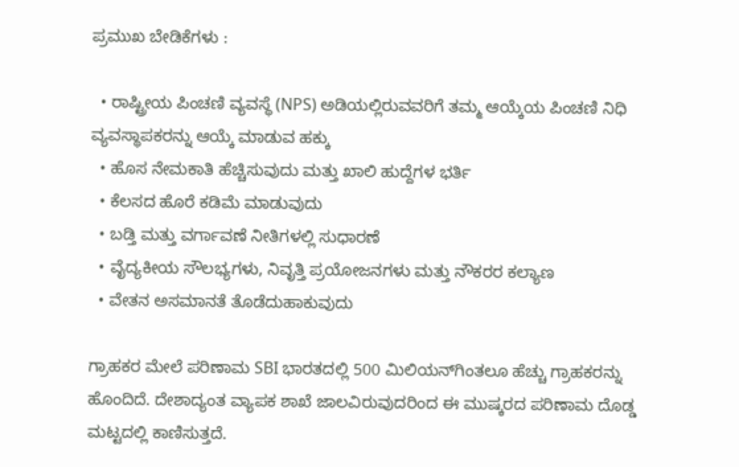ಪ್ರಮುಖ ಬೇಡಿಕೆಗಳು :

  • ರಾಷ್ಟ್ರೀಯ ಪಿಂಚಣಿ ವ್ಯವಸ್ಥೆ (NPS) ಅಡಿಯಲ್ಲಿರುವವರಿಗೆ ತಮ್ಮ ಆಯ್ಕೆಯ ಪಿಂಚಣಿ ನಿಧಿ ವ್ಯವಸ್ಥಾಪಕರನ್ನು ಆಯ್ಕೆ ಮಾಡುವ ಹಕ್ಕು
  • ಹೊಸ ನೇಮಕಾತಿ ಹೆಚ್ಚಿಸುವುದು ಮತ್ತು ಖಾಲಿ ಹುದ್ದೆಗಳ ಭರ್ತಿ
  • ಕೆಲಸದ ಹೊರೆ ಕಡಿಮೆ ಮಾಡುವುದು
  • ಬಡ್ತಿ ಮತ್ತು ವರ್ಗಾವಣೆ ನೀತಿಗಳಲ್ಲಿ ಸುಧಾರಣೆ
  • ವೈದ್ಯಕೀಯ ಸೌಲಭ್ಯಗಳು, ನಿವೃತ್ತಿ ಪ್ರಯೋಜನಗಳು ಮತ್ತು ನೌಕರರ ಕಲ್ಯಾಣ
  • ವೇತನ ಅಸಮಾನತೆ ತೊಡೆದುಹಾಕುವುದು

ಗ್ರಾಹಕರ ಮೇಲೆ ಪರಿಣಾಮ SBI ಭಾರತದಲ್ಲಿ 500 ಮಿಲಿಯನ್‌ಗಿಂತಲೂ ಹೆಚ್ಚು ಗ್ರಾಹಕರನ್ನು ಹೊಂದಿದೆ. ದೇಶಾದ್ಯಂತ ವ್ಯಾಪಕ ಶಾಖೆ ಜಾಲವಿರುವುದರಿಂದ ಈ ಮುಷ್ಕರದ ಪರಿಣಾಮ ದೊಡ್ಡ ಮಟ್ಟದಲ್ಲಿ ಕಾಣಿಸುತ್ತದೆ.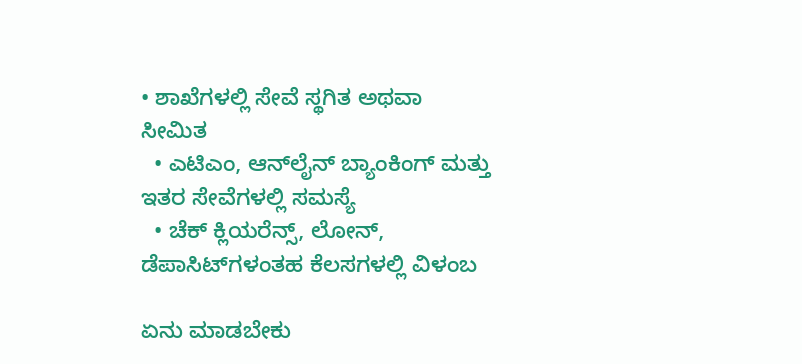• ಶಾಖೆಗಳಲ್ಲಿ ಸೇವೆ ಸ್ಥಗಿತ ಅಥವಾ ಸೀಮಿತ
  • ಎಟಿಎಂ, ಆನ್‌ಲೈನ್ ಬ್ಯಾಂಕಿಂಗ್ ಮತ್ತು ಇತರ ಸೇವೆಗಳಲ್ಲಿ ಸಮಸ್ಯೆ
  • ಚೆಕ್ ಕ್ಲಿಯರೆನ್ಸ್, ಲೋನ್, ಡೆಪಾಸಿಟ್‌ಗಳಂತಹ ಕೆಲಸಗಳಲ್ಲಿ ವಿಳಂಬ

ಏನು ಮಾಡಬೇಕು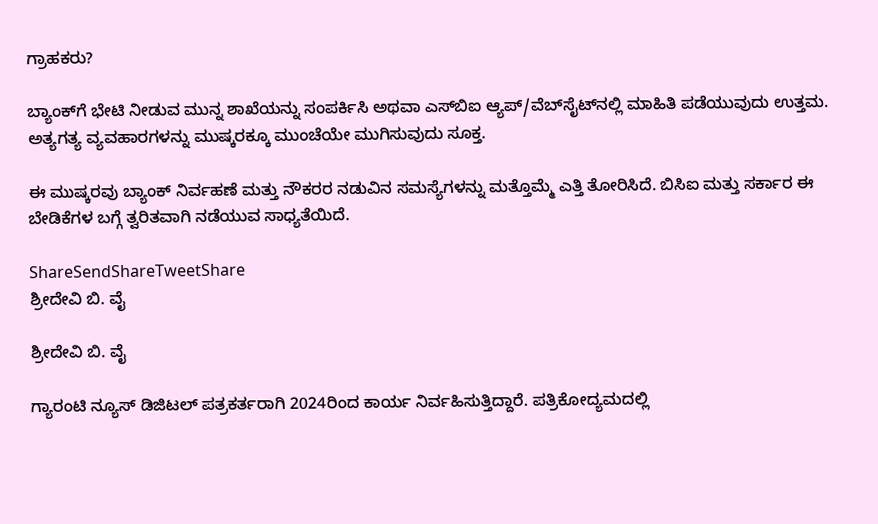ಗ್ರಾಹಕರು?

ಬ್ಯಾಂಕ್‌ಗೆ ಭೇಟಿ ನೀಡುವ ಮುನ್ನ ಶಾಖೆಯನ್ನು ಸಂಪರ್ಕಿಸಿ ಅಥವಾ ಎಸ್‌ಬಿಐ ಆ್ಯಪ್/ವೆಬ್‌ಸೈಟ್‌ನಲ್ಲಿ ಮಾಹಿತಿ ಪಡೆಯುವುದು ಉತ್ತಮ. ಅತ್ಯಗತ್ಯ ವ್ಯವಹಾರಗಳನ್ನು ಮುಷ್ಕರಕ್ಕೂ ಮುಂಚೆಯೇ ಮುಗಿಸುವುದು ಸೂಕ್ತ.

ಈ ಮುಷ್ಕರವು ಬ್ಯಾಂಕ್ ನಿರ್ವಹಣೆ ಮತ್ತು ನೌಕರರ ನಡುವಿನ ಸಮಸ್ಯೆಗಳನ್ನು ಮತ್ತೊಮ್ಮೆ ಎತ್ತಿ ತೋರಿಸಿದೆ. ಬಿಸಿಐ ಮತ್ತು ಸರ್ಕಾರ ಈ ಬೇಡಿಕೆಗಳ ಬಗ್ಗೆ ತ್ವರಿತವಾಗಿ ನಡೆಯುವ ಸಾಧ್ಯತೆಯಿದೆ.

ShareSendShareTweetShare
ಶ್ರೀದೇವಿ ಬಿ. ವೈ

ಶ್ರೀದೇವಿ ಬಿ. ವೈ

ಗ್ಯಾರಂಟಿ ನ್ಯೂಸ್ ಡಿಜಿಟಲ್ ಪತ್ರಕರ್ತರಾಗಿ 2024ರಿಂದ ಕಾರ್ಯ ನಿರ್ವಹಿಸುತ್ತಿದ್ದಾರೆ. ಪತ್ರಿಕೋದ್ಯಮದಲ್ಲಿ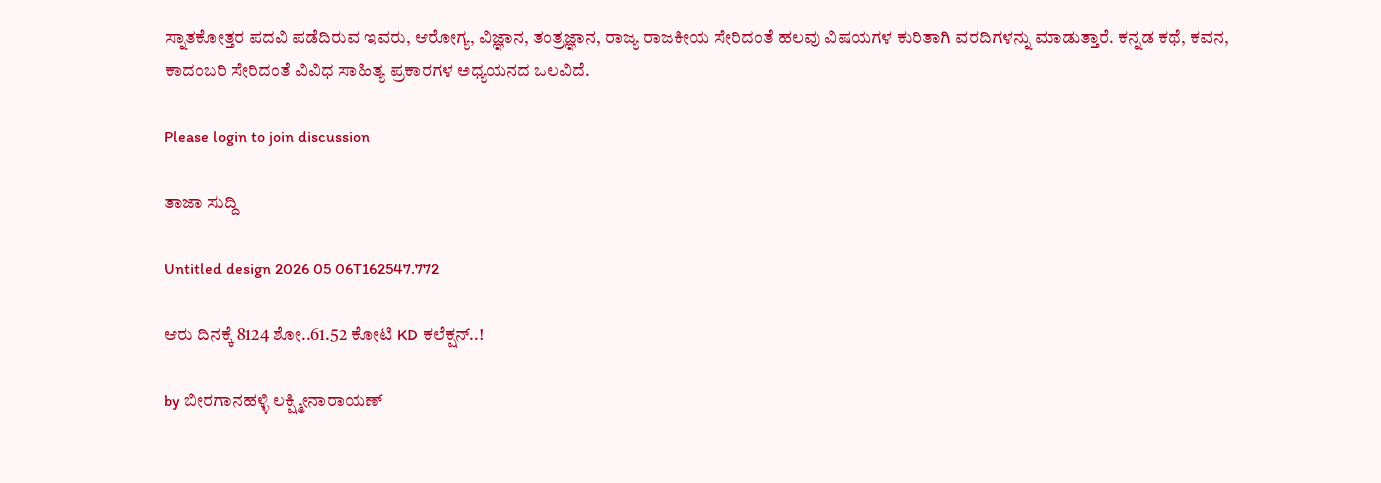ಸ್ನಾತಕೋತ್ತರ ಪದವಿ ಪಡೆದಿರುವ ಇವರು, ಆರೋಗ್ಯ, ವಿಜ್ಞಾನ, ತಂತ್ರಜ್ಞಾನ, ರಾಜ್ಯ ರಾಜಕೀಯ ಸೇರಿದಂತೆ ಹಲವು ವಿಷಯಗಳ ಕುರಿತಾಗಿ ವರದಿಗಳನ್ನು ಮಾಡುತ್ತಾರೆ. ಕನ್ನಡ ಕಥೆ, ಕವನ, ಕಾದಂಬರಿ ಸೇರಿದಂತೆ ವಿವಿಧ ಸಾಹಿತ್ಯ ಪ್ರಕಾರಗಳ ಅಧ್ಯಯನದ ಒಲವಿದೆ.

Please login to join discussion

ತಾಜಾ ಸುದ್ದಿ

Untitled design 2026 05 06T162547.772

ಆರು ದಿನಕ್ಕೆ 8124 ಶೋ..61.52 ಕೋಟಿ KD ಕಲೆಕ್ಷನ್..!

by ಬೀರಗಾನಹಳ್ಳಿ ಲಕ್ಷ್ಮೀನಾರಾಯಣ್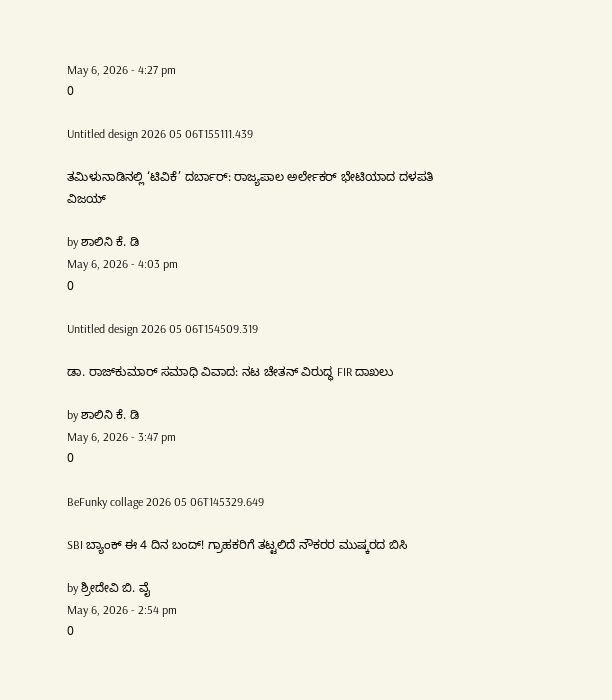May 6, 2026 - 4:27 pm
0

Untitled design 2026 05 06T155111.439

ತಮಿಳುನಾಡಿನಲ್ಲಿ ‘ಟಿವಿಕೆ’ ದರ್ಬಾರ್: ರಾಜ್ಯಪಾಲ ಅರ್ಲೇಕರ್ ಭೇಟಿಯಾದ ದಳಪತಿ ವಿಜಯ್

by ಶಾಲಿನಿ ಕೆ. ಡಿ
May 6, 2026 - 4:03 pm
0

Untitled design 2026 05 06T154509.319

ಡಾ. ರಾಜ್‌ಕುಮಾರ್ ಸಮಾಧಿ ವಿವಾದ: ನಟ ಚೇತನ್ ವಿರುದ್ಧ FIR ದಾಖಲು

by ಶಾಲಿನಿ ಕೆ. ಡಿ
May 6, 2026 - 3:47 pm
0

BeFunky collage 2026 05 06T145329.649

SBI ಬ್ಯಾಂಕ್ ಈ 4 ದಿನ ಬಂದ್! ಗ್ರಾಹಕರಿಗೆ ತಟ್ಟಲಿದೆ ನೌಕರರ ಮುಷ್ಕರದ ಬಿಸಿ

by ಶ್ರೀದೇವಿ ಬಿ. ವೈ
May 6, 2026 - 2:54 pm
0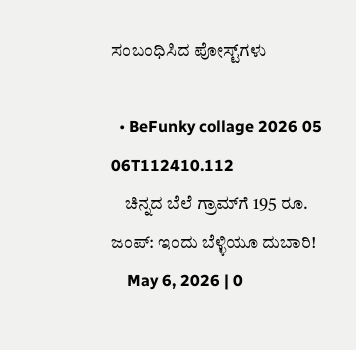ಸಂಬಂಧಿಸಿದ ಪೋಸ್ಟ್‌ಗಳು

  • BeFunky collage 2026 05 06T112410.112
    ಚಿನ್ನದ ಬೆಲೆ ಗ್ರಾಮ್‌ಗೆ 195 ರೂ. ಜಂಪ್: ಇಂದು ಬೆಳ್ಳಿಯೂ ದುಬಾರಿ!
    May 6, 2026 | 0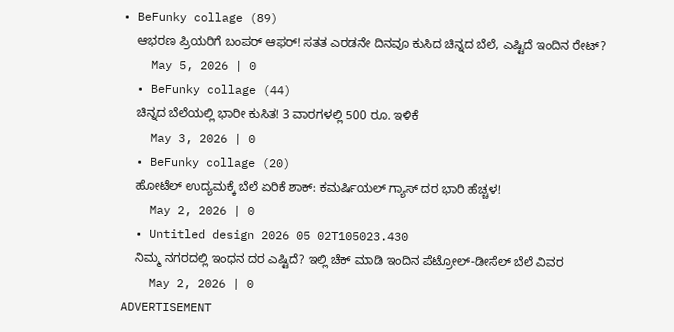• BeFunky collage (89)
    ಆಭರಣ ಪ್ರಿಯರಿಗೆ ಬಂಪರ್ ಆಫರ್! ಸತತ ಎರಡನೇ ದಿನವೂ ಕುಸಿದ ಚಿನ್ನದ ಬೆಲೆ, ಎಷ್ಟಿದೆ ಇಂದಿನ ರೇಟ್?
    May 5, 2026 | 0
  • BeFunky collage (44)
    ಚಿನ್ನದ ಬೆಲೆಯಲ್ಲಿ ಭಾರೀ ಕುಸಿತ! 3 ವಾರಗಳಲ್ಲಿ 500 ರೂ. ಇಳಿಕೆ
    May 3, 2026 | 0
  • BeFunky collage (20)
    ಹೋಟೆಲ್ ಉದ್ಯಮಕ್ಕೆ ಬೆಲೆ ಏರಿಕೆ ಶಾಕ್: ಕಮರ್ಷಿಯಲ್ ಗ್ಯಾಸ್ ದರ ಭಾರಿ ಹೆಚ್ಚಳ!
    May 2, 2026 | 0
  • Untitled design 2026 05 02T105023.430
    ನಿಮ್ಮ ನಗರದಲ್ಲಿ ಇಂಧನ ದರ ಎಷ್ಟಿದೆ? ಇಲ್ಲಿ ಚೆಕ್‌ ಮಾಡಿ ಇಂದಿನ ಪೆಟ್ರೋಲ್-ಡೀಸೆಲ್ ಬೆಲೆ ವಿವರ
    May 2, 2026 | 0
ADVERTISEMENT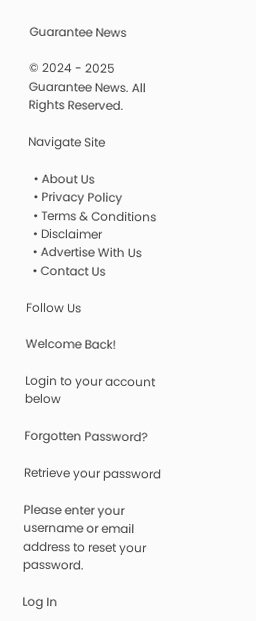Guarantee News

© 2024 - 2025 Guarantee News. All Rights Reserved.

Navigate Site

  • About Us
  • Privacy Policy
  • Terms & Conditions
  • Disclaimer
  • Advertise With Us
  • Contact Us

Follow Us

Welcome Back!

Login to your account below

Forgotten Password?

Retrieve your password

Please enter your username or email address to reset your password.

Log In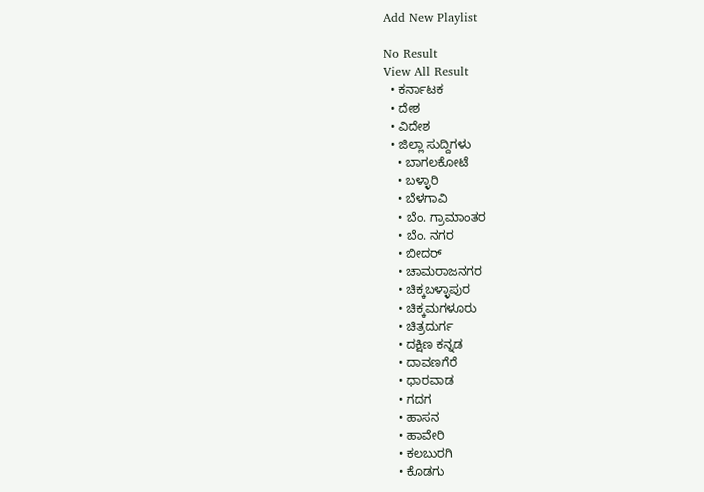Add New Playlist

No Result
View All Result
  • ಕರ್ನಾಟಕ
  • ದೇಶ
  • ವಿದೇಶ
  • ಜಿಲ್ಲಾ ಸುದ್ದಿಗಳು
    • ಬಾಗಲಕೋಟೆ
    • ಬಳ್ಳಾರಿ
    • ಬೆಳಗಾವಿ
    • ಬೆಂ. ಗ್ರಾಮಾಂತರ
    • ಬೆಂ. ನಗರ
    • ಬೀದರ್
    • ಚಾಮರಾಜನಗರ
    • ಚಿಕ್ಕಬಳ್ಳಾಪುರ
    • ಚಿಕ್ಕಮಗಳೂರು
    • ಚಿತ್ರದುರ್ಗ
    • ದಕ್ಷಿಣ ಕನ್ನಡ
    • ದಾವಣಗೆರೆ
    • ಧಾರವಾಡ
    • ಗದಗ
    • ಹಾಸನ
    • ಹಾವೇರಿ
    • ಕಲಬುರಗಿ
    • ಕೊಡಗು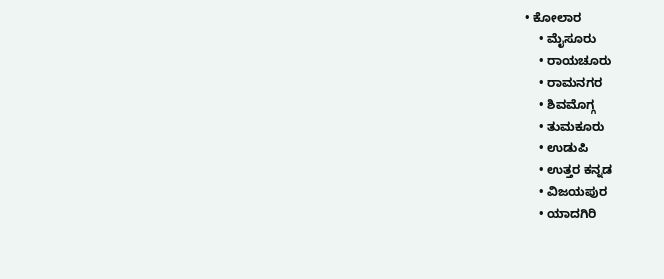• ಕೋಲಾರ
    • ಮೈಸೂರು
    • ರಾಯಚೂರು
    • ರಾಮನಗರ
    • ಶಿವಮೊಗ್ಗ
    • ತುಮಕೂರು
    • ಉಡುಪಿ
    • ಉತ್ತರ ಕನ್ನಡ
    • ವಿಜಯಪುರ
    • ಯಾದಗಿರಿ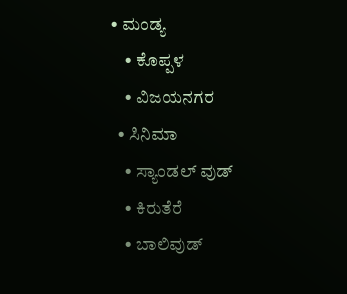• ಮಂಡ್ಯ
    • ಕೊಪ್ಪಳ
    • ವಿಜಯನಗರ
  • ಸಿನಿಮಾ
    • ಸ್ಯಾಂಡಲ್ ವುಡ್
    • ಕಿರುತೆರೆ
    • ಬಾಲಿವುಡ್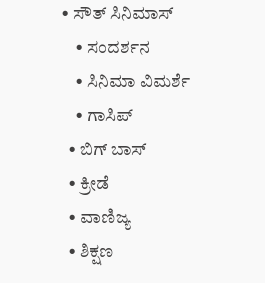• ಸೌತ್ ಸಿನಿಮಾಸ್
    • ಸಂದರ್ಶನ
    • ಸಿನಿಮಾ ವಿಮರ್ಶೆ
    • ಗಾಸಿಪ್
  • ಬಿಗ್ ಬಾಸ್
  • ಕ್ರೀಡೆ
  • ವಾಣಿಜ್ಯ
  • ಶಿಕ್ಷಣ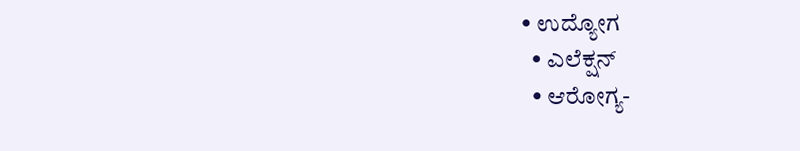• ಉದ್ಯೋಗ
  • ಎಲೆಕ್ಷನ್
  • ಆರೋಗ್ಯ-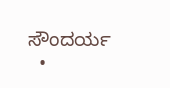ಸೌಂದರ್ಯ
  •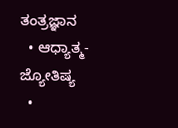ತಂತ್ರಜ್ಞಾನ
  • ಆಧ್ಯಾತ್ಮ- ಜ್ಯೋತಿಷ್ಯ
  •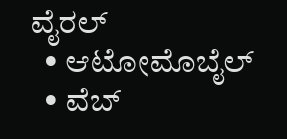ವೈರಲ್
  • ಆಟೋಮೊಬೈಲ್
  • ವೆಬ್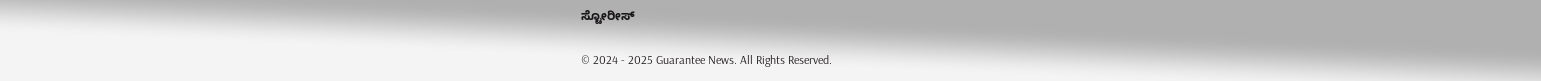ಸ್ಟೋರೀಸ್

© 2024 - 2025 Guarantee News. All Rights Reserved.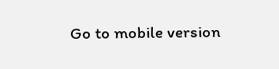Go to mobile version